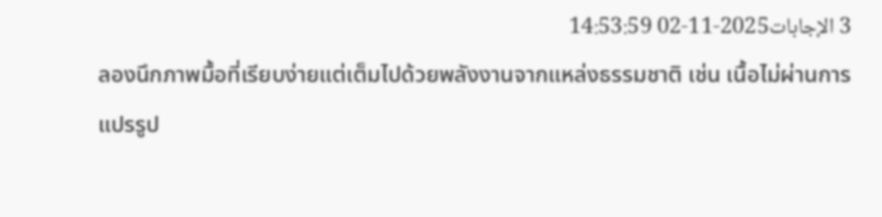3 الإجابات2025-11-02 14:53:59
ลองนึกภาพมื้อที่เรียบง่ายแต่เต็มไปด้วยพลังงานจากแหล่งธรรมชาติ เช่น เนื้อไม่ผ่านการแปรรูป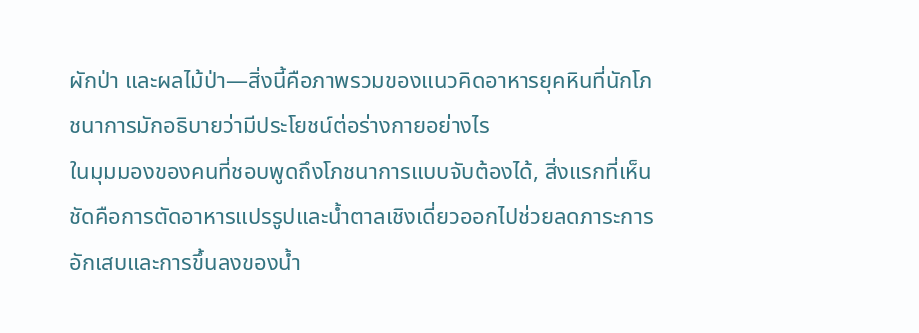ผักป่า และผลไม้ป่า—สิ่งนี้คือภาพรวมของแนวคิดอาหารยุคหินที่นักโภชนาการมักอธิบายว่ามีประโยชน์ต่อร่างกายอย่างไร
ในมุมมองของคนที่ชอบพูดถึงโภชนาการแบบจับต้องได้, สิ่งแรกที่เห็นชัดคือการตัดอาหารแปรรูปและน้ำตาลเชิงเดี่ยวออกไปช่วยลดภาระการอักเสบและการขึ้นลงของน้ำ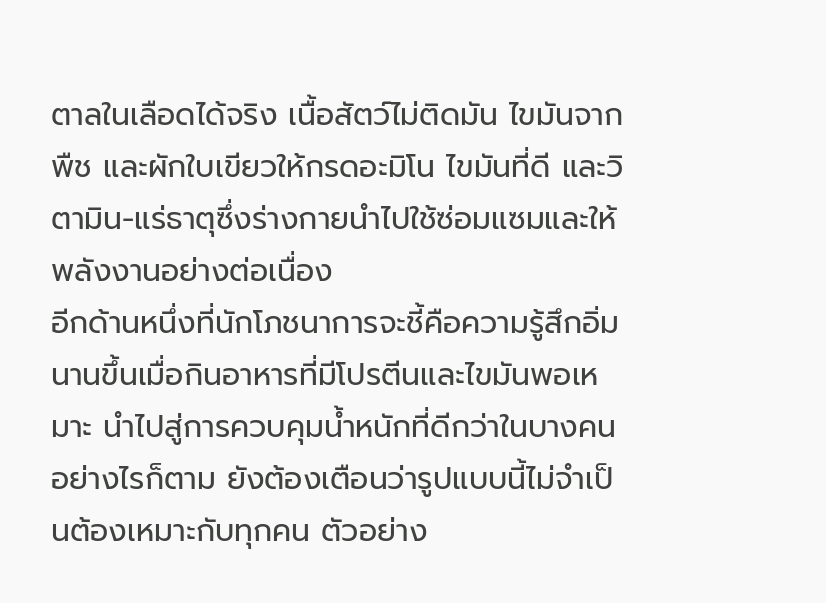ตาลในเลือดได้จริง เนื้อสัตว์ไม่ติดมัน ไขมันจากพืช และผักใบเขียวให้กรดอะมิโน ไขมันที่ดี และวิตามิน-แร่ธาตุซึ่งร่างกายนำไปใช้ซ่อมแซมและให้พลังงานอย่างต่อเนื่อง
อีกด้านหนึ่งที่นักโภชนาการจะชี้คือความรู้สึกอิ่มนานขึ้นเมื่อกินอาหารที่มีโปรตีนและไขมันพอเหมาะ นำไปสู่การควบคุมน้ำหนักที่ดีกว่าในบางคน อย่างไรก็ตาม ยังต้องเตือนว่ารูปแบบนี้ไม่จำเป็นต้องเหมาะกับทุกคน ตัวอย่าง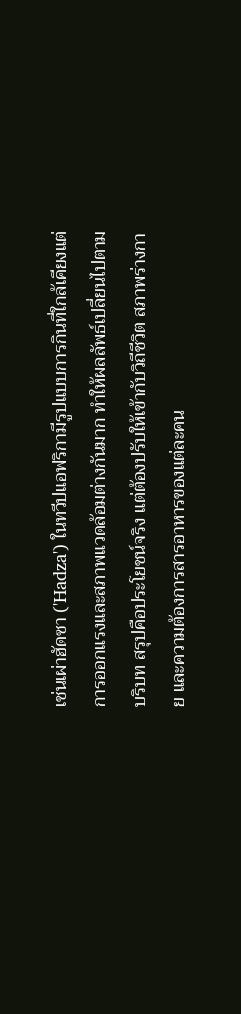เช่นเผ่าฮัดซา ('Hadza') ในทวีปแอฟริกามีรูปแบบการกินที่ใกล้เคียงแต่การออกแรงและสภาพแวดล้อมต่างกันมาก ทำให้ผลลัพธ์เปลี่ยนไปตามบริบท สรุปคือประโยชน์จริง แต่ต้องปรับให้เข้ากับวิถีชีวิต สภาพร่างกาย และความต้องการสารอาหารของแต่ละคน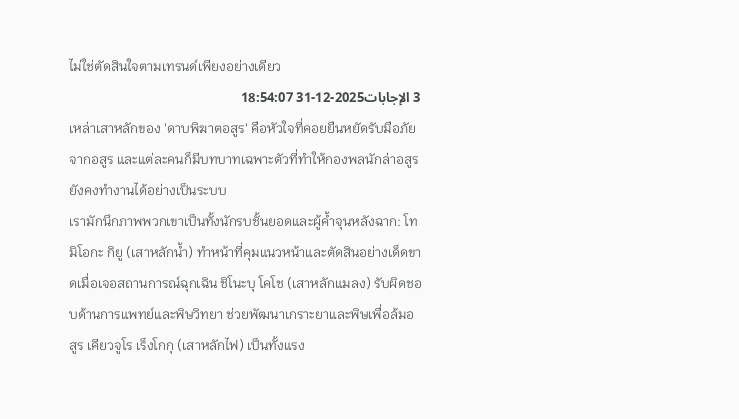ไม่ใช่ตัดสินใจตามเทรนด์เพียงอย่างเดียว
3 الإجابات2025-12-31 18:54:07
เหล่าเสาหลักของ 'ดาบพิฆาตอสูร' คือหัวใจที่คอยยืนหยัดรับมือภัยจากอสูร และแต่ละคนก็มีบทบาทเฉพาะตัวที่ทำให้กองพลนักล่าอสูรยังคงทำงานได้อย่างเป็นระบบ
เรามักนึกภาพพวกเขาเป็นทั้งนักรบชั้นยอดและผู้ค้ำจุนหลังฉาก: โทมิโอกะ กิยู (เสาหลักน้ำ) ทำหน้าที่คุมแนวหน้าและตัดสินอย่างเด็ดขาดเมื่อเจอสถานการณ์ฉุกเฉิน ชิโนะบุ โคโช (เสาหลักแมลง) รับผิดชอบด้านการแพทย์และพิษวิทยา ช่วยพัฒนาเกราะยาและพิษเพื่อล้มอสูร เคียวจูโร เร็งโกกุ (เสาหลักไฟ) เป็นทั้งแรง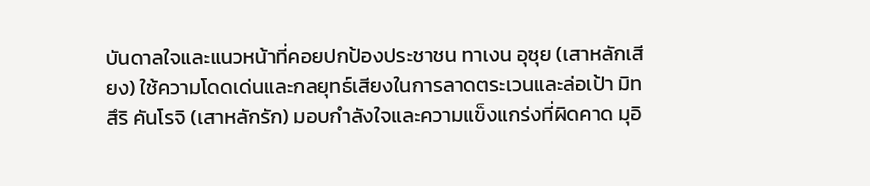บันดาลใจและแนวหน้าที่คอยปกป้องประชาชน ทาเงน อุซุย (เสาหลักเสียง) ใช้ความโดดเด่นและกลยุทธ์เสียงในการลาดตระเวนและล่อเป้า มิทสึริ คันโรจิ (เสาหลักรัก) มอบกำลังใจและความแข็งแกร่งที่ผิดคาด มุอิ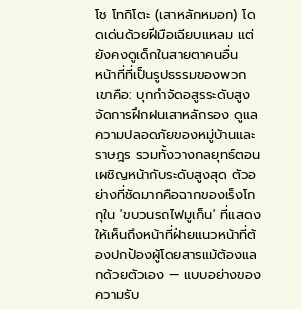โช โทกิโตะ (เสาหลักหมอก) โดดเด่นด้วยฝีมือเฉียบแหลม แต่ยังคงดูเด็กในสายตาคนอื่น
หน้าที่ที่เป็นรูปธรรมของพวกเขาคือ: บุกกำจัดอสูรระดับสูง จัดการฝึกฝนเสาหลักรอง ดูแลความปลอดภัยของหมู่บ้านและราษฎร รวมทั้งวางกลยุทธ์ตอนเผชิญหน้ากับระดับสูงสุด ตัวอย่างที่ชัดมากคือฉากของเร็งโกกุใน 'ขบวนรถไฟมูเก็น' ที่แสดงให้เห็นถึงหน้าที่ฝ่ายแนวหน้าที่ต้องปกป้องผู้โดยสารแม้ต้องแลกด้วยตัวเอง — แบบอย่างของความรับ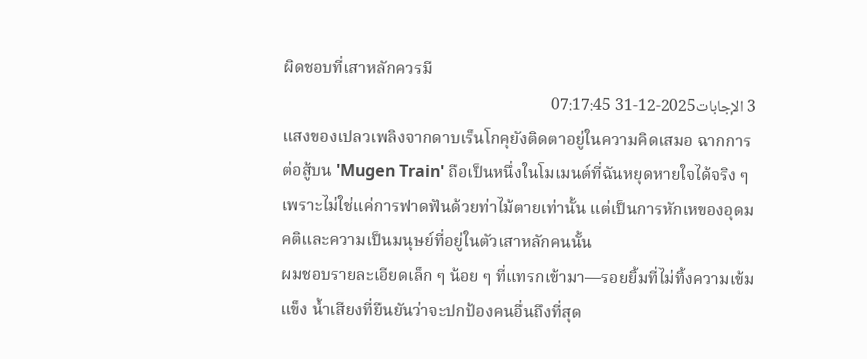ผิดชอบที่เสาหลักควรมี
3 الإجابات2025-12-31 07:17:45
แสงของเปลวเพลิงจากดาบเร็นโกคุยังติดตาอยู่ในความคิดเสมอ ฉากการต่อสู้บน 'Mugen Train' ถือเป็นหนึ่งในโมเมนต์ที่ฉันหยุดหายใจได้จริง ๆ เพราะไม่ใช่แค่การฟาดฟันด้วยท่าไม้ตายเท่านั้น แต่เป็นการหักเหของอุดมคติและความเป็นมนุษย์ที่อยู่ในตัวเสาหลักคนนั้น
ผมชอบรายละเอียดเล็ก ๆ น้อย ๆ ที่แทรกเข้ามา—รอยยิ้มที่ไม่ทิ้งความเข้มแข็ง น้ำเสียงที่ยืนยันว่าจะปกป้องคนอื่นถึงที่สุด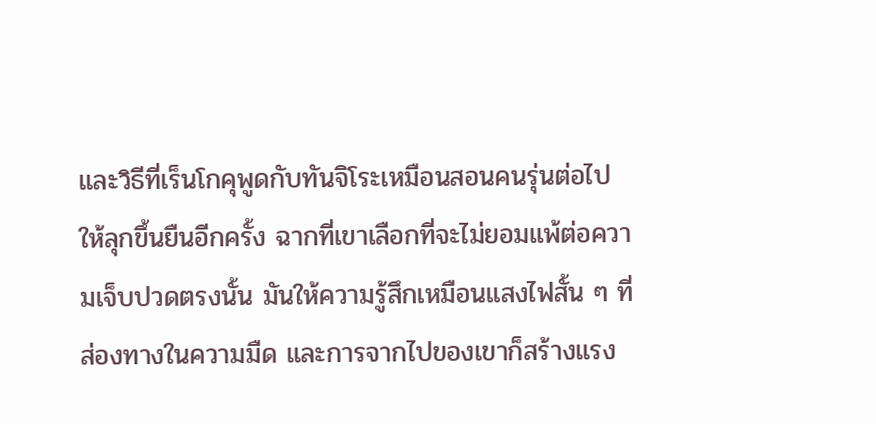และวิธีที่เร็นโกคุพูดกับทันจิโระเหมือนสอนคนรุ่นต่อไปให้ลุกขึ้นยืนอีกครั้ง ฉากที่เขาเลือกที่จะไม่ยอมแพ้ต่อความเจ็บปวดตรงนั้น มันให้ความรู้สึกเหมือนแสงไฟสั้น ๆ ที่ส่องทางในความมืด และการจากไปของเขาก็สร้างแรง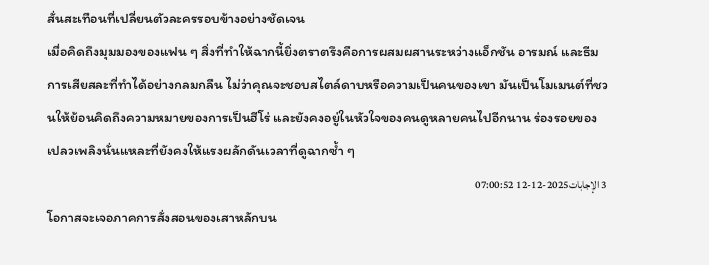สั่นสะเทือนที่เปลี่ยนตัวละครรอบข้างอย่างชัดเจน
เมื่อคิดถึงมุมมองของแฟน ๆ สิ่งที่ทำให้ฉากนี้ยิ่งตราตรึงคือการผสมผสานระหว่างแอ็กชัน อารมณ์ และธีมการเสียสละที่ทำได้อย่างกลมกลืน ไม่ว่าคุณจะชอบสไตล์ดาบหรือความเป็นคนของเขา มันเป็นโมเมนต์ที่ชวนให้ย้อนคิดถึงความหมายของการเป็นฮีโร่ และยังคงอยู่ในหัวใจของคนดูหลายคนไปอีกนาน ร่องรอยของเปลวเพลิงนั่นแหละที่ยังคงให้แรงผลักดันเวลาที่ดูฉากซ้ำ ๆ
3 الإجابات2025-12-12 07:00:52
โอกาสจะเจอภาคการสั่งสอนของเสาหลักบน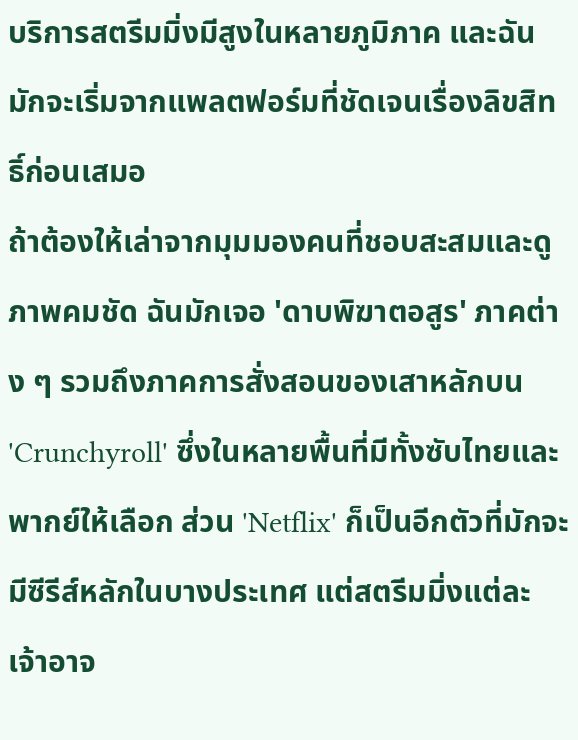บริการสตรีมมิ่งมีสูงในหลายภูมิภาค และฉันมักจะเริ่มจากแพลตฟอร์มที่ชัดเจนเรื่องลิขสิทธิ์ก่อนเสมอ
ถ้าต้องให้เล่าจากมุมมองคนที่ชอบสะสมและดูภาพคมชัด ฉันมักเจอ 'ดาบพิฆาตอสูร' ภาคต่าง ๆ รวมถึงภาคการสั่งสอนของเสาหลักบน 'Crunchyroll' ซึ่งในหลายพื้นที่มีทั้งซับไทยและพากย์ให้เลือก ส่วน 'Netflix' ก็เป็นอีกตัวที่มักจะมีซีรีส์หลักในบางประเทศ แต่สตรีมมิ่งแต่ละเจ้าอาจ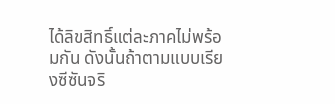ได้ลิขสิทธิ์แต่ละภาคไม่พร้อมกัน ดังนั้นถ้าตามแบบเรียงซีซันจริ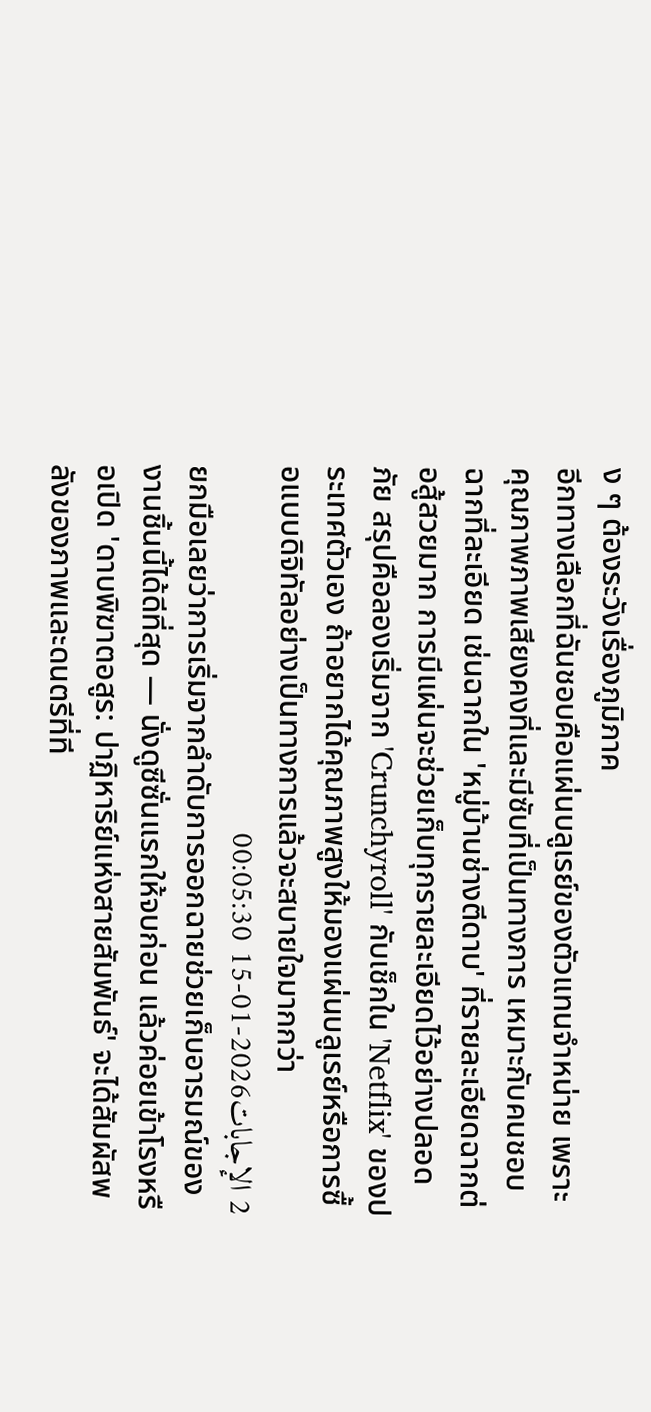ง ๆ ต้องระวังเรื่องภูมิภาค
อีกทางเลือกที่ฉันชอบคือแผ่นบลูเรย์ของตัวแทนจำหน่าย เพราะคุณภาพภาพเสียงคงที่และมีซับที่เป็นทางการ เหมาะกับคนชอบฉากที่ละเอียด เช่นฉากใน 'หมู่บ้านช่างตีดาบ' ที่รายละเอียดฉากต่อสู้สวยมาก การมีแผ่นจะช่วยเก็บทุกรายละเอียดไว้อย่างปลอดภัย สรุปคือลองเริ่มจาก 'Crunchyroll' กับเช็กใน 'Netflix' ของประเทศตัวเอง ถ้าอยากได้คุณภาพสูงให้มองแผ่นบลูเรย์หรือการซื้อแบบดิจิทัลอย่างเป็นทางการแล้วจะสบายใจมากกว่า
2 الإجابات2026-01-15 00:05:30
ยกมือเลยว่าการเริ่มจากลำดับการออกฉายช่วยเก็บอารมณ์ของงานชิ้นนี้ได้ดีที่สุด — นั่งดูซีซั่นแรกให้จบก่อน แล้วค่อยเข้าโรงหรือเปิด 'ดาบพิฆาตอสูร: ปาฏิหาริย์แห่งสายสัมพันธ์' จะได้สัมผัสพลังของภาพและดนตรีที่ที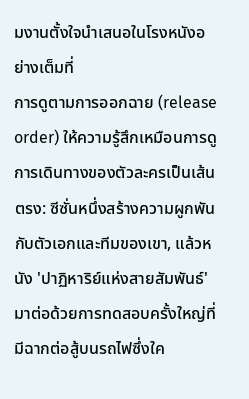มงานตั้งใจนำเสนอในโรงหนังอย่างเต็มที่
การดูตามการออกฉาย (release order) ให้ความรู้สึกเหมือนการดูการเดินทางของตัวละครเป็นเส้นตรง: ซีซั่นหนึ่งสร้างความผูกพันกับตัวเอกและทีมของเขา, แล้วหนัง 'ปาฏิหาริย์แห่งสายสัมพันธ์' มาต่อด้วยการทดสอบครั้งใหญ่ที่มีฉากต่อสู้บนรถไฟซึ่งใค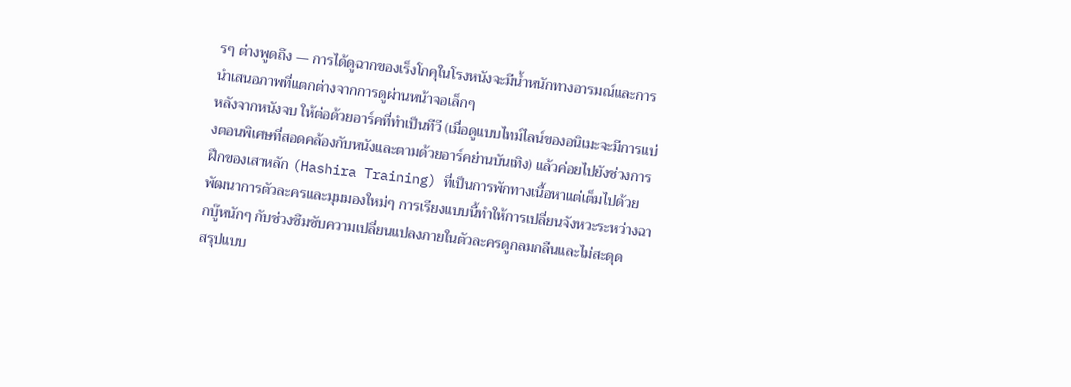รๆ ต่างพูดถึง — การได้ดูฉากของเร็งโกคุในโรงหนังจะมีน้ำหนักทางอารมณ์และการนำเสนอภาพที่แตกต่างจากการดูผ่านหน้าจอเล็กๆ
หลังจากหนังจบ ให้ต่อด้วยอาร์คที่ทำเป็นทีวี (เมื่อดูแบบไทม์ไลน์ของอนิเมะจะมีการแบ่งตอนพิเศษที่สอดคล้องกับหนังและตามด้วยอาร์คย่านบันเทิง) แล้วค่อยไปยังช่วงการฝึกของเสาหลัก (Hashira Training) ที่เป็นการพักทางเนื้อหาแต่เต็มไปด้วยพัฒนาการตัวละครและมุมมองใหม่ๆ การเรียงแบบนี้ทำให้การเปลี่ยนจังหวะระหว่างฉากบู๊หนักๆ กับช่วงซึมซับความเปลี่ยนแปลงภายในตัวละครดูกลมกลืนและไม่สะดุด
สรุปแบบ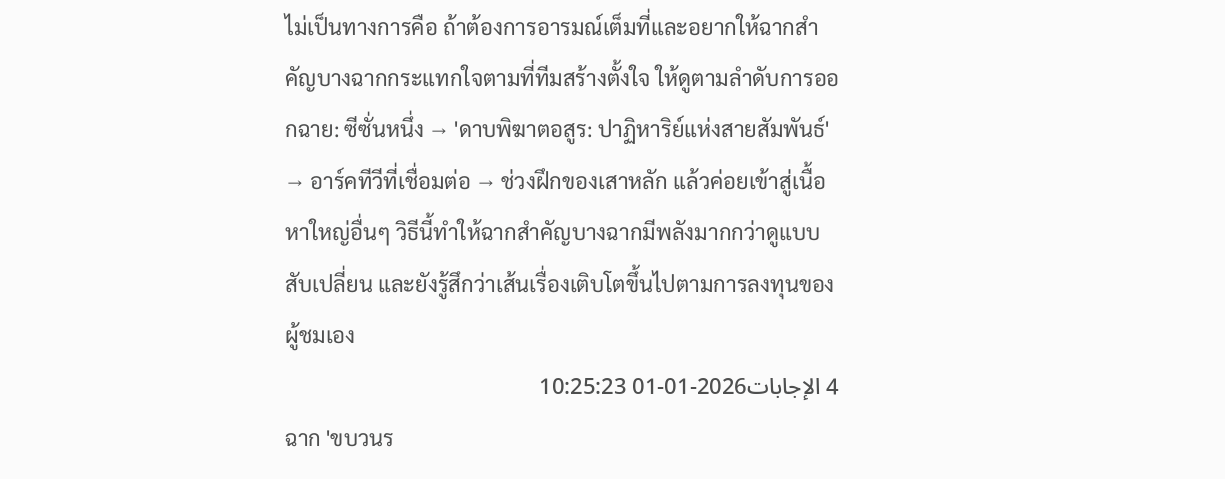ไม่เป็นทางการคือ ถ้าต้องการอารมณ์เต็มที่และอยากให้ฉากสำคัญบางฉากกระแทกใจตามที่ทีมสร้างตั้งใจ ให้ดูตามลำดับการออกฉาย: ซีซั่นหนึ่ง → 'ดาบพิฆาตอสูร: ปาฏิหาริย์แห่งสายสัมพันธ์' → อาร์คทีวีที่เชื่อมต่อ → ช่วงฝึกของเสาหลัก แล้วค่อยเข้าสู่เนื้อหาใหญ่อื่นๆ วิธีนี้ทำให้ฉากสำคัญบางฉากมีพลังมากกว่าดูแบบสับเปลี่ยน และยังรู้สึกว่าเส้นเรื่องเติบโตขึ้นไปตามการลงทุนของผู้ชมเอง
4 الإجابات2026-01-01 10:25:23
ฉาก 'ขบวนร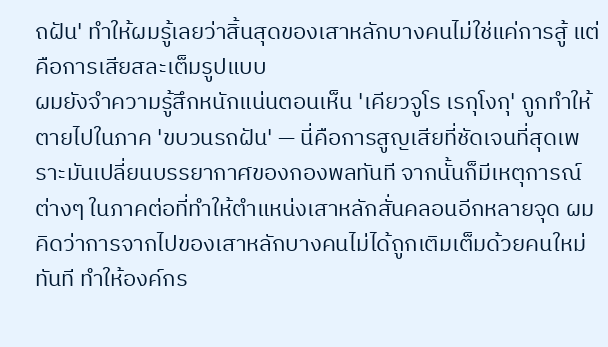ถฝัน' ทำให้ผมรู้เลยว่าสิ้นสุดของเสาหลักบางคนไม่ใช่แค่การสู้ แต่คือการเสียสละเต็มรูปแบบ
ผมยังจำความรู้สึกหนักแน่นตอนเห็น 'เคียวจูโร เรกุโงกุ' ถูกทำให้ตายไปในภาค 'ขบวนรถฝัน' — นี่คือการสูญเสียที่ชัดเจนที่สุดเพราะมันเปลี่ยนบรรยากาศของกองพลทันที จากนั้นก็มีเหตุการณ์ต่างๆ ในภาคต่อที่ทำให้ตำแหน่งเสาหลักสั่นคลอนอีกหลายจุด ผมคิดว่าการจากไปของเสาหลักบางคนไม่ได้ถูกเติมเต็มด้วยคนใหม่ทันที ทำให้องค์กร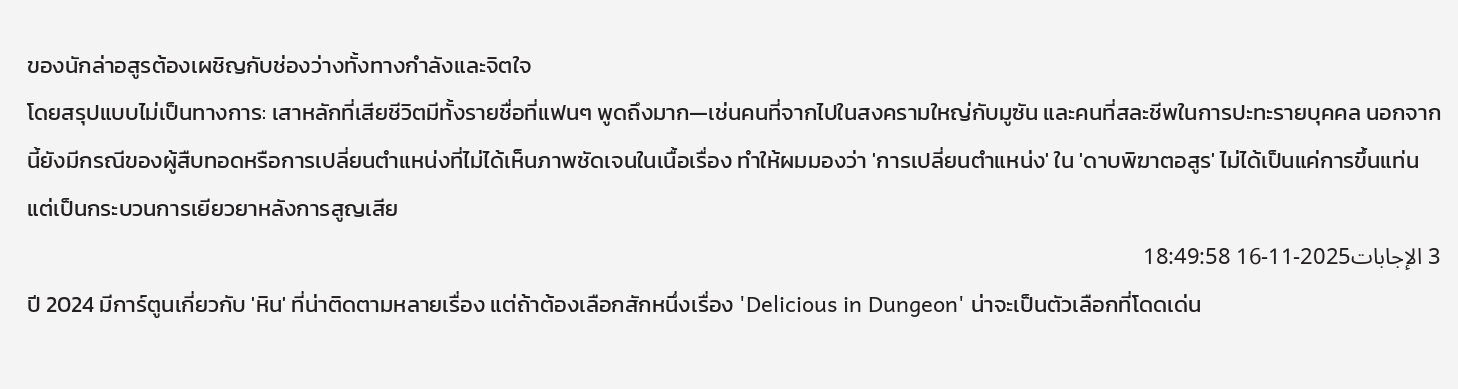ของนักล่าอสูรต้องเผชิญกับช่องว่างทั้งทางกำลังและจิตใจ
โดยสรุปแบบไม่เป็นทางการ: เสาหลักที่เสียชีวิตมีทั้งรายชื่อที่แฟนๆ พูดถึงมาก—เช่นคนที่จากไปในสงครามใหญ่กับมูซัน และคนที่สละชีพในการปะทะรายบุคคล นอกจากนี้ยังมีกรณีของผู้สืบทอดหรือการเปลี่ยนตำแหน่งที่ไม่ได้เห็นภาพชัดเจนในเนื้อเรื่อง ทำให้ผมมองว่า 'การเปลี่ยนตำแหน่ง' ใน 'ดาบพิฆาตอสูร' ไม่ได้เป็นแค่การขึ้นแท่น แต่เป็นกระบวนการเยียวยาหลังการสูญเสีย
3 الإجابات2025-11-16 18:49:58
ปี 2024 มีการ์ตูนเกี่ยวกับ 'หิน' ที่น่าติดตามหลายเรื่อง แต่ถ้าต้องเลือกสักหนึ่งเรื่อง 'Delicious in Dungeon' น่าจะเป็นตัวเลือกที่โดดเด่น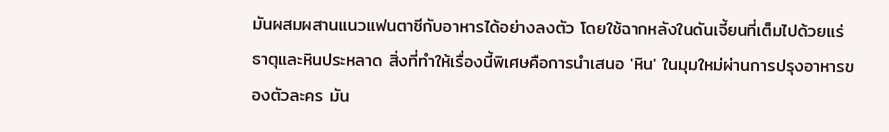มันผสมผสานแนวแฟนตาซีกับอาหารได้อย่างลงตัว โดยใช้ฉากหลังในดันเจี้ยนที่เต็มไปด้วยแร่ธาตุและหินประหลาด สิ่งที่ทำให้เรื่องนี้พิเศษคือการนำเสนอ 'หิน' ในมุมใหม่ผ่านการปรุงอาหารของตัวละคร มัน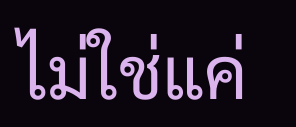ไม่ใช่แค่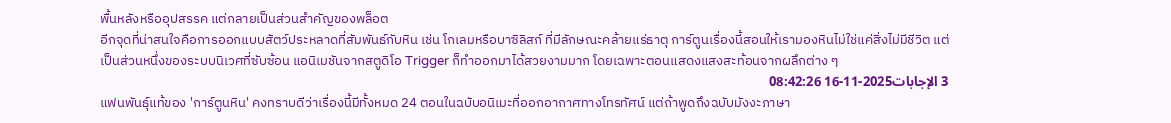พื้นหลังหรืออุปสรรค แต่กลายเป็นส่วนสำคัญของพล็อต
อีกจุดที่น่าสนใจคือการออกแบบสัตว์ประหลาดที่สัมพันธ์กับหิน เช่น โกเลมหรือบาซิลิสก์ ที่มีลักษณะคล้ายแร่ธาตุ การ์ตูนเรื่องนี้สอนให้เรามองหินไม่ใช่แค่สิ่งไม่มีชีวิต แต่เป็นส่วนหนึ่งของระบบนิเวศที่ซับซ้อน แอนิเมชันจากสตูดิโอ Trigger ก็ทำออกมาได้สวยงามมาก โดยเฉพาะตอนแสดงแสงสะท้อนจากผลึกต่าง ๆ
3 الإجابات2025-11-16 08:42:26
แฟนพันธุ์แท้ของ 'การ์ตูนหิน' คงทราบดีว่าเรื่องนี้มีทั้งหมด 24 ตอนในฉบับอนิเมะที่ออกอากาศทางโทรทัศน์ แต่ถ้าพูดถึงฉบับมังงะภาษา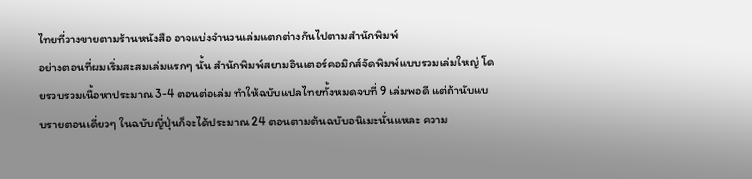ไทยที่วางขายตามร้านหนังสือ อาจแบ่งจำนวนเล่มแตกต่างกันไปตามสำนักพิมพ์
อย่างตอนที่ผมเริ่มสะสมเล่มแรกๆ นั้น สำนักพิมพ์สยามอินเตอร์คอมิกส์จัดพิมพ์แบบรวมเล่มใหญ่ โดยรวบรวมเนื้อหาประมาณ 3-4 ตอนต่อเล่ม ทำให้ฉบับแปลไทยทั้งหมดจบที่ 9 เล่มพอดี แต่ถ้านับแบบรายตอนเดี่ยวๆ ในฉบับญี่ปุ่นก็จะได้ประมาณ 24 ตอนตามต้นฉบับอนิเมะนั่นแหละ ความ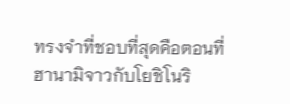ทรงจำที่ชอบที่สุดคือตอนที่ฮานามิจาวกับโยชิโนริ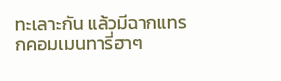ทะเลาะกัน แล้วมีฉากแทรกคอมเมนทารี่ฮาๆ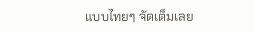แบบไทยๆ จัดเต็มเลย